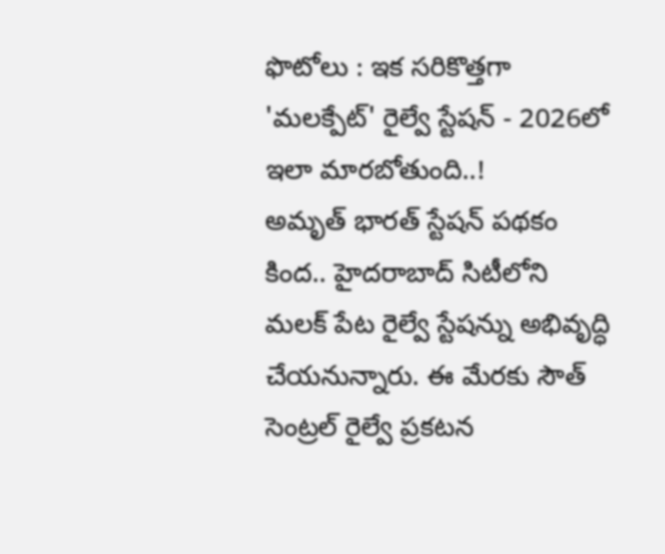ఫొటోలు : ఇక సరికొత్తగా 'మలక్పేట్' రైల్వే స్టేషన్ - 2026లో ఇలా మారబోతుంది..!
అమృత్ భారత్ స్టేషన్ పథకం కింద.. హైదరాబాద్ సిటీలోని మలక్ పేట రైల్వే స్టేషన్ను అభివృద్ధి చేయనున్నారు. ఈ మేరకు సౌత్ సెంట్రల్ రైల్వే ప్రకటన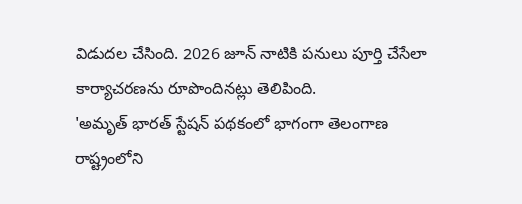విడుదల చేసింది. 2026 జూన్ నాటికి పనులు పూర్తి చేసేలా కార్యాచరణను రూపొందినట్లు తెలిపింది.
'అమృత్ భారత్ స్టేషన్ పథకంలో భాగంగా తెలంగాణ రాష్ట్రంలోని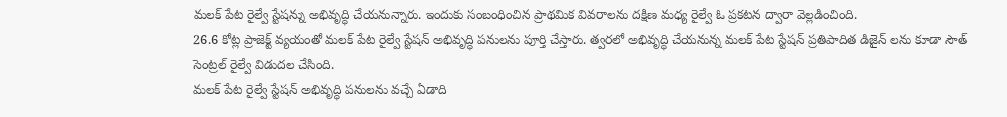మలక్ పేట రైల్వే స్టేషన్ను అభివృద్ధి చేయనున్నారు. ఇందుకు సంబంధించిన ప్రాథమిక వివరాలను దక్షిణ మధ్య రైల్వే ఓ ప్రకటన ద్వారా వెల్లడించింది.
26.6 కోట్ల ప్రాజెక్ట్ వ్యయంతో మలక్ పేట రైల్వే స్టేషన్ అభివృద్ధి పనులను పూర్తి చేస్తారు. త్వరలో అభివృద్ధి చేయనున్న మలక్ పేట స్టేషన్ ప్రతిపాదిత డిజైన్ లను కూడా సౌత్ సెంట్రల్ రైల్వే విడుదల చేసింది.
మలక్ పేట రైల్వే స్టేషన్ అభివృద్ధి పనులను వచ్చే ఏడాది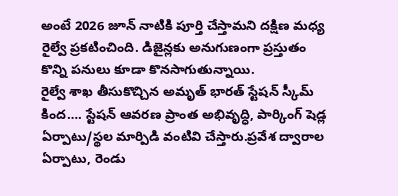అంటే 2026 జూన్ నాటికి పూర్తి చేస్తామని దక్షిణ మధ్య రైల్వే ప్రకటించింది. డిజైన్లకు అనుగుణంగా ప్రస్తుతం కొన్ని పనులు కూడా కొనసాగుతున్నాయి.
రైల్వే శాఖ తీసుకొచ్చిన అమృత్ భారత్ స్టేషన్ స్కీమ్ కింద…. స్టేషన్ ఆవరణ ప్రాంత అభివృద్ధి, పార్కింగ్ షెడ్ల ఏర్పాటు/స్థల మార్పిడి వంటివి చేస్తారు.ప్రవేశ ద్వారాల ఏర్పాటు, రెండు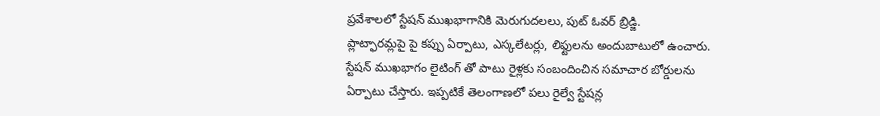ప్రవేశాలలో స్టేషన్ ముఖభాగానికి మెరుగుదలలు, పుట్ ఓవర్ బ్రిడ్జి.
ప్లాట్ఫారమ్లపై పై కప్పు ఏర్పాటు, ఎస్కలేటర్లు, లిఫ్టులను అందుబాటులో ఉంచారు.
స్టేషన్ ముఖభాగం లైటింగ్ తో పాటు రైళ్లకు సంబందించిన సమాచార బోర్డులను ఏర్పాటు చేస్తారు. ఇప్పటికే తెలంగాణలో పలు రైల్వే స్టేషన్ల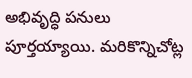అభివృద్ధి పనులు పూర్తయ్యాయి. మరికొన్నిచోట్ల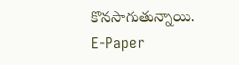కొనసాగుతున్నాయి.
E-Paper